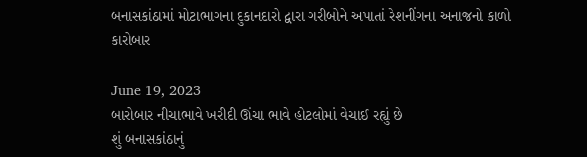બનાસકાંઠામાં મોટાભાગના દુકાનદારો દ્વારા ગરીબોને અપાતાં રેશનીંગના અનાજનો કાળો કારોબાર

June 19, 2023
બારોબાર નીચાભાવે ખરીદી ઊંચા ભાવે હોટલોમાં વેચાઈ રહ્યું છે
શું બનાસકાંઠાનું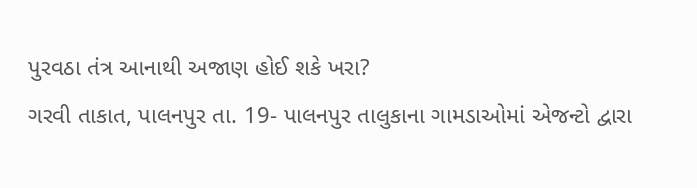પુરવઠા તંત્ર આનાથી અજાણ હોઈ શકે ખરા?
ગરવી તાકાત, પાલનપુર તા. 19- પાલનપુર તાલુકાના ગામડાઓમાં એજન્ટો દ્વારા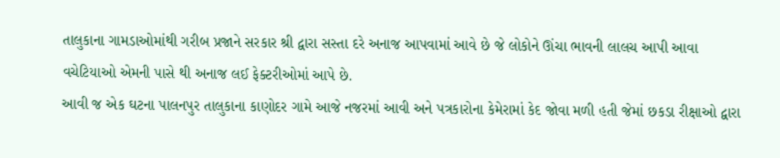તાલુકાના ગામડાઓમાંથી ગરીબ પ્રજાને સરકાર શ્રી દ્વારા સસ્તા દરે અનાજ આપવામાં આવે છે જે લોકોને ઊંચા ભાવની લાલચ આપી આવા વચેટિયાઓ એમની પાસે થી અનાજ લઈ ફેક્ટરીઓમાં આપે છે.
આવી જ એક ઘટના પાલનપુર તાલુકાના કાણોદર ગામે આજે નજરમાં આવી અને પત્રકારોના કેમેરામાં કેદ જોવા મળી હતી જેમાં છકડા રીક્ષાઓ દ્વારા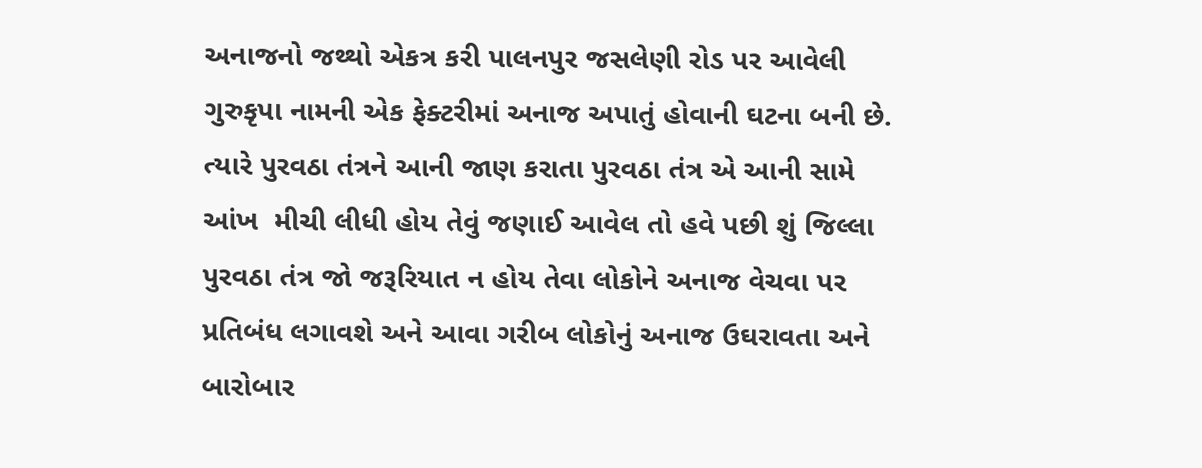અનાજનો જથ્થો એકત્ર કરી પાલનપુર જસલેણી રોડ પર આવેલી ગુરુકૃપા નામની એક ફેક્ટરીમાં અનાજ અપાતું હોવાની ઘટના બની છે.
ત્યારે પુરવઠા તંત્રને આની જાણ કરાતા પુરવઠા તંત્ર એ આની સામે આંખ  મીચી લીધી હોય તેવું જણાઈ આવેલ તો હવે પછી શું જિલ્લા પુરવઠા તંત્ર જો જરૂરિયાત ન હોય તેવા લોકોને અનાજ વેચવા પર પ્રતિબંધ લગાવશે અને આવા ગરીબ લોકોનું અનાજ ઉઘરાવતા અને બારોબાર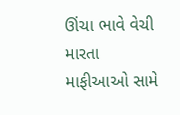ઊંચા ભાવે વેચી મારતા માફીઆઓ સામે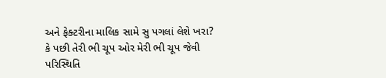અને ફેક્ટરીના માલિક સામે સુ પગલાં લેશે ખરા? કે પછી તેરી ભી ચૂપ ઓર મેરી ભી ચૂપ જેવી પરિસ્થિતિ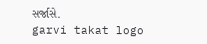સર્જાસે.
garvi takat logo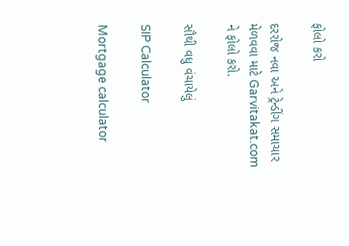ફોલો કરો

દરરોજ નવા અને ટ્રેન્ડીંગ સમાચાર મેળવવા માટે Garvitakat.com ને ફોલો કરો.

સૌથી વધુ વંચાયેલું

SIP Calculator

Mortgage calculator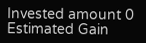Invested amount 0
Estimated Gain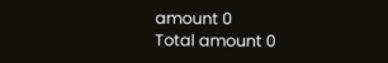amount 0
Total amount 0